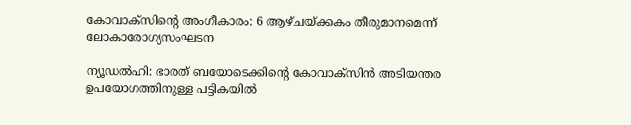കോവാക്സിന്റെ അംഗീകാരം: 6 ആഴ്ചയ്ക്കകം തീരുമാനമെന്ന് ലോകാരോഗ്യസംഘടന

ന്യൂഡല്‍ഹി: ഭാരത് ബയോടെക്കിന്റെ കോവാക്സിന്‍ അടിയന്തര ഉപയോഗത്തിനുള്ള പട്ടികയില്‍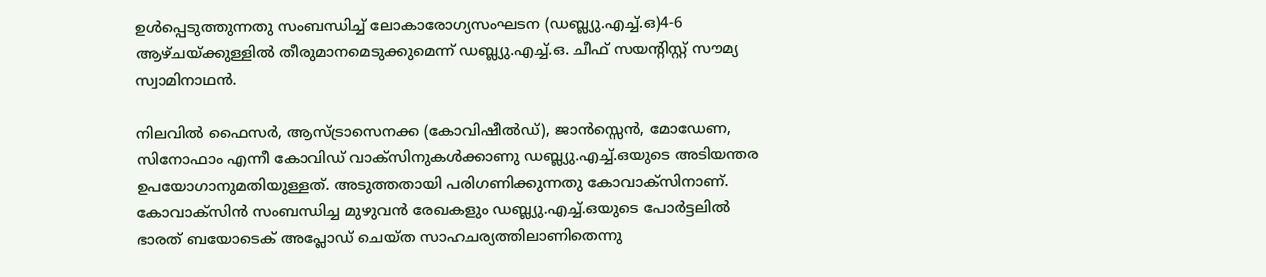ഉള്‍പ്പെടുത്തുന്നതു സംബന്ധിച്ച് ലോകാരോഗ്യസംഘടന (ഡബ്ല്യു.എച്ച്.ഒ)4-6 ആഴ്ചയ്ക്കുള്ളില്‍ തീരുമാനമെടുക്കുമെന്ന് ഡബ്ല്യു.എച്ച്.ഒ. ചീഫ് സയന്റിസ്റ്റ് സൗമ്യ സ്വാമിനാഥന്‍.

നിലവില്‍ ഫൈസര്‍, ആസ്ട്രാസെനക്ക (കോവിഷീല്‍ഡ്), ജാന്‍സ്സെന്‍, മോഡേണ, സിനോഫാം എന്നീ കോവിഡ് വാക്സിനുകള്‍ക്കാണു ഡബ്ല്യു.എച്ച്.ഒയുടെ അടിയന്തര ഉപയോഗാനുമതിയുള്ളത്. അടുത്തതായി പരിഗണിക്കുന്നതു കോവാക്സിനാണ്. കോവാക്സിന്‍ സംബന്ധിച്ച മുഴുവന്‍ രേഖകളും ഡബ്ല്യു.എച്ച്.ഒയുടെ പോര്‍ട്ടലില്‍ ഭാരത് ബയോടെക് അപ്ലോഡ് ചെയ്ത സാഹചര്യത്തിലാണിതെന്നു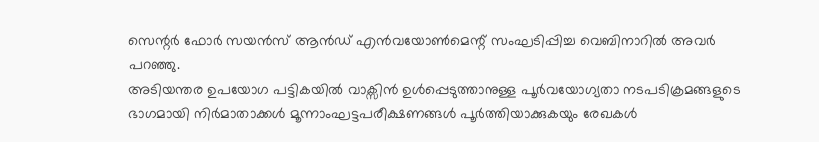സെന്റര്‍ ഫോര്‍ സയന്‍സ് ആന്‍ഡ് എന്‍വയോണ്‍മെന്റ് സംഘടിപ്പിച്ച വെബിനാറില്‍ അവര്‍ പറഞ്ഞു.
അടിയന്തര ഉപയോഗ പട്ടികയില്‍ വാക്സിന്‍ ഉള്‍പ്പെടുത്താനുള്ള പൂര്‍വയോഗ്യതാ നടപടിക്രമങ്ങളുടെ ഭാഗമായി നിര്‍മാതാക്കള്‍ മൂന്നാംഘട്ടപരീക്ഷണങ്ങള്‍ പൂര്‍ത്തിയാക്കുകയും രേഖകള്‍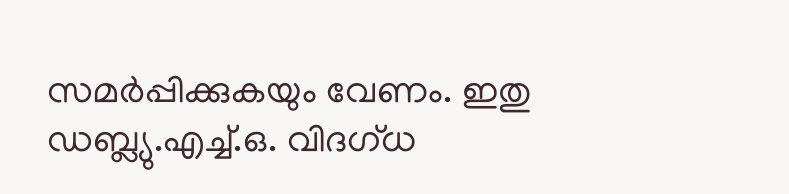സമര്‍പ്പിക്കുകയും വേണം. ഇതു ഡബ്ല്യു.എച്ച്.ഒ. വിദഗ്ധ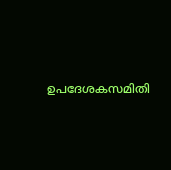ഉപദേശകസമിതി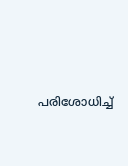പരിശോധിച്ച്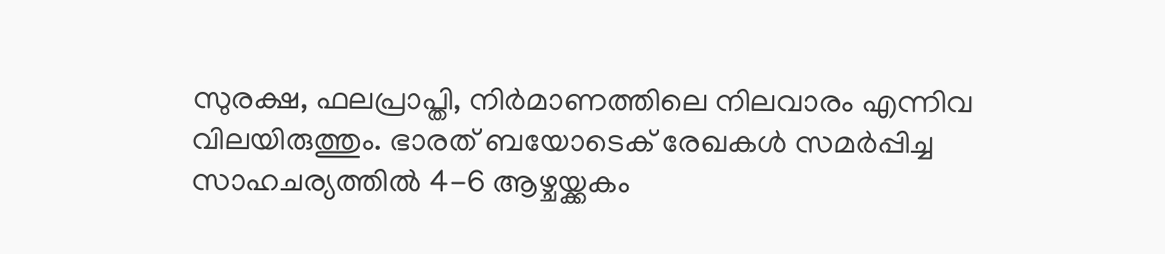സുരക്ഷ, ഫലപ്രാപ്തി, നിര്‍മാണത്തിലെ നിലവാരം എന്നിവ വിലയിരുത്തും. ഭാരത് ബയോടെക് രേഖകള്‍ സമര്‍പ്പിച്ച സാഹചര്യത്തില്‍ 4-6 ആഴ്ചയ്ക്കകം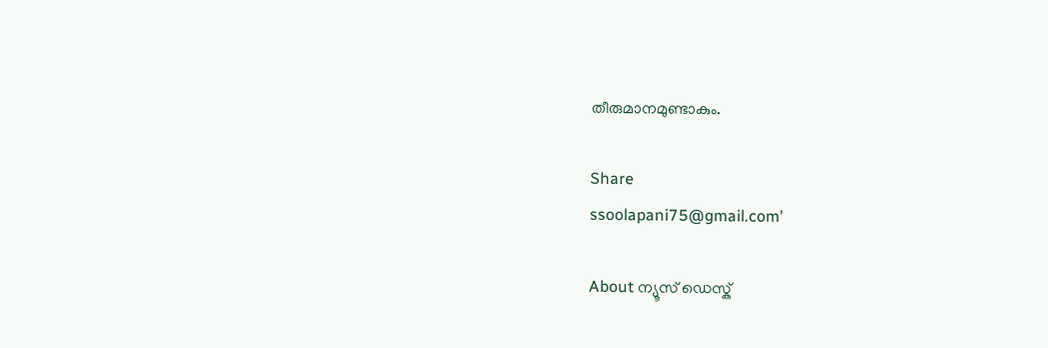തീരുമാനമുണ്ടാകും.

Share
ssoolapani75@gmail.com'

About ന്യൂസ് ഡെസ്ക്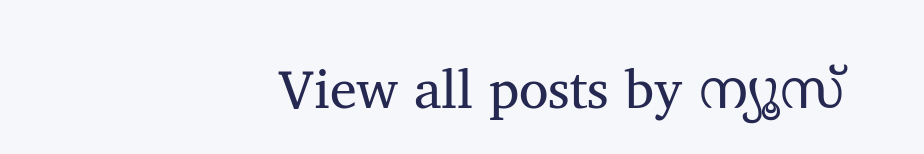View all posts by ന്യൂസ്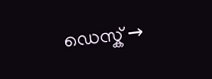ഡെസ്ക് →